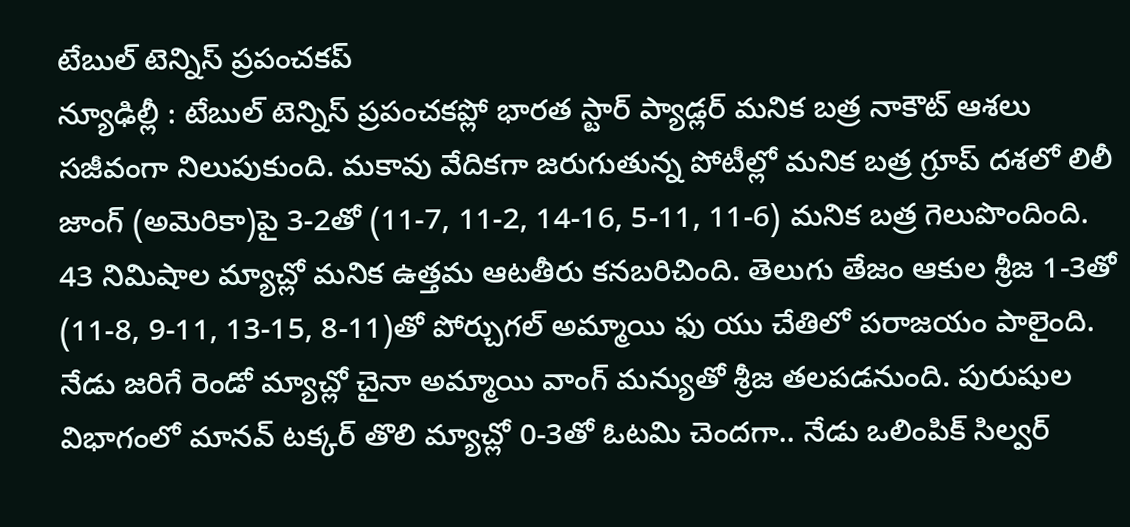టేబుల్ టెన్నిస్ ప్రపంచకప్
న్యూఢిల్లీ : టేబుల్ టెన్నిస్ ప్రపంచకప్లో భారత స్టార్ ప్యాడ్లర్ మనిక బత్ర నాకౌట్ ఆశలు సజీవంగా నిలుపుకుంది. మకావు వేదికగా జరుగుతున్న పోటీల్లో మనిక బత్ర గ్రూప్ దశలో లిలీ జాంగ్ (అమెరికా)పై 3-2తో (11-7, 11-2, 14-16, 5-11, 11-6) మనిక బత్ర గెలుపొందింది. 43 నిమిషాల మ్యాచ్లో మనిక ఉత్తమ ఆటతీరు కనబరిచింది. తెలుగు తేజం ఆకుల శ్రీజ 1-3తో (11-8, 9-11, 13-15, 8-11)తో పోర్చుగల్ అమ్మాయి ఫు యు చేతిలో పరాజయం పాలైంది. నేడు జరిగే రెండో మ్యాచ్లో చైనా అమ్మాయి వాంగ్ మన్యుతో శ్రీజ తలపడనుంది. పురుషుల విభాగంలో మానవ్ టక్కర్ తొలి మ్యాచ్లో 0-3తో ఓటమి చెందగా.. నేడు ఒలింపిక్ సిల్వర్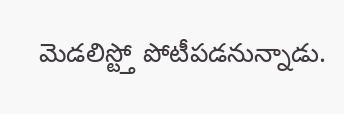మెడలిస్ట్తో పోటీపడనున్నాడు.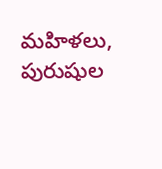మహిళలు, పురుషుల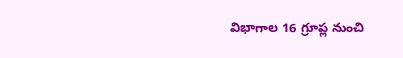విభాగాల 16 గ్రూప్ల నుంచి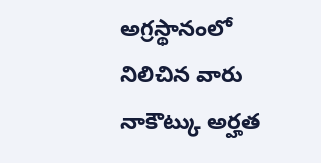అగ్రస్థానంలో నిలిచిన వారు నాకౌట్కు అర్హత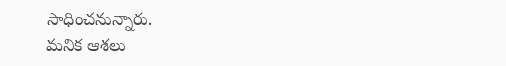సాధించనున్నారు.
మనిక ఆశలు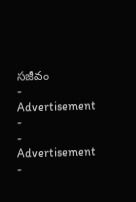సజీవం
- Advertisement -
- Advertisement -